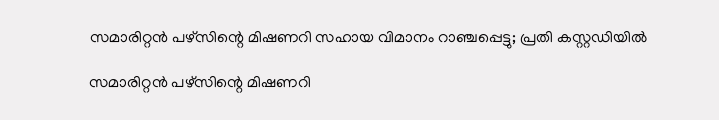സമാരിറ്റന്‍ പഴ്സിന്റെ മിഷണറി സഹായ വിമാനം റാഞ്ചപ്പെട്ടു; പ്രതി കസ്റ്റഡിയില്‍

സമാരിറ്റന്‍ പഴ്സിന്റെ മിഷണറി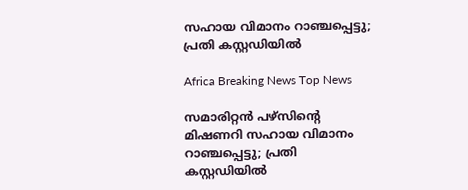സഹായ വിമാനം റാഞ്ചപ്പെട്ടു; പ്രതി കസ്റ്റഡിയില്‍

Africa Breaking News Top News

സമാരിറ്റന്‍ പഴ്സിന്റെ മിഷണറി സഹായ വിമാനം റാഞ്ചപ്പെട്ടു; പ്രതി കസ്റ്റഡിയില്‍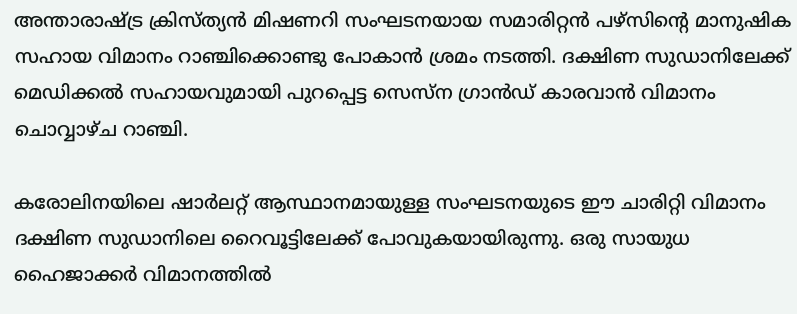അന്താരാഷ്ട്ര ക്രിസ്ത്യന്‍ മിഷണറി സംഘടനയായ സമാരിറ്റന്‍ പഴ്സിന്റെ മാനുഷിക സഹായ വിമാനം റാഞ്ചിക്കൊണ്ടു പോകാന്‍ ശ്രമം നടത്തി. ദക്ഷിണ സുഡാനിലേക്ക് മെഡിക്കല്‍ സഹായവുമായി പുറപ്പെട്ട സെസ്ന ഗ്രാന്‍ഡ് കാരവാന്‍ വിമാനം ചൊവ്വാഴ്ച റാഞ്ചി.

കരോലിനയിലെ ഷാര്‍ലറ്റ് ആസ്ഥാനമായുള്ള സംഘടനയുടെ ഈ ചാരിറ്റി വിമാനം ദക്ഷിണ സുഡാനിലെ റൈവൂട്ടിലേക്ക് പോവുകയായിരുന്നു. ഒരു സായുധ ഹൈജാക്കര്‍ വിമാനത്തില്‍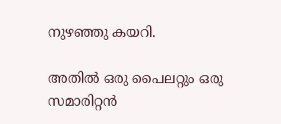നുഴഞ്ഞു കയറി.

അതില്‍ ഒരു പൈലറ്റും ഒരു സമാരിറ്റന്‍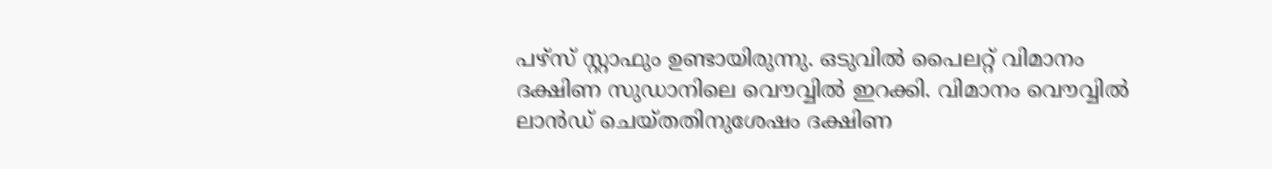പഴ്സ് സ്റ്റാഫും ഉണ്ടായിരുന്നു. ഒടുവില്‍ പൈലറ്റ് വിമാനം ദക്ഷിണ സുഡാനിലെ വൌവ്വില്‍ ഇറക്കി. വിമാനം വൌവ്വില്‍ ലാന്‍ഡ് ചെയ്തതിനുശേഷം ദക്ഷിണ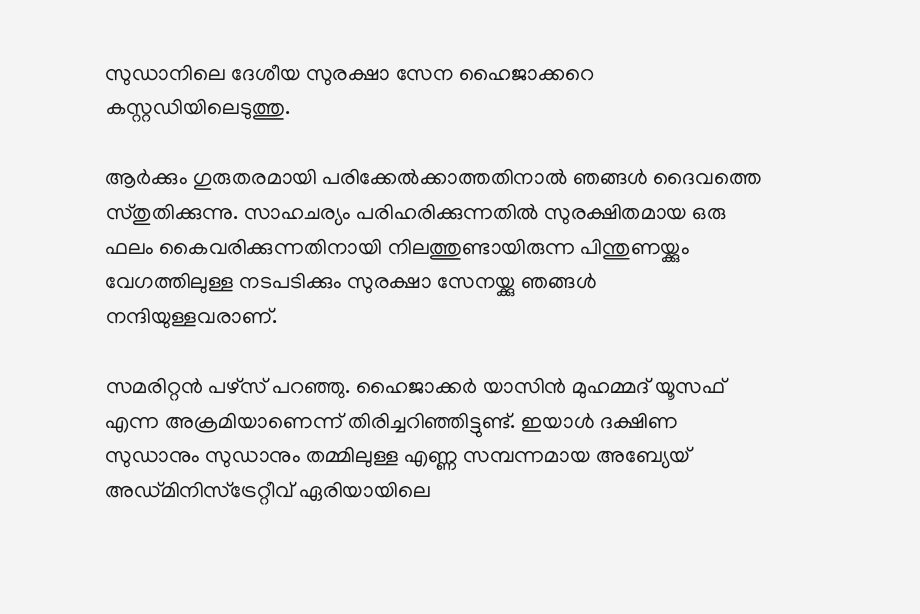സുഡാനിലെ ദേശീയ സുരക്ഷാ സേന ഹൈജാക്കറെ കസ്റ്റഡിയിലെടുത്തു.

ആര്‍ക്കും ഗുരുതരമായി പരിക്കേല്‍ക്കാത്തതിനാല്‍ ഞങ്ങള്‍ ദൈവത്തെ സ്തുതിക്കുന്നു. സാഹചര്യം പരിഹരിക്കുന്നതില്‍ സുരക്ഷിതമായ ഒരു ഫലം കൈവരിക്കുന്നതിനായി നിലത്തുണ്ടായിരുന്ന പിന്തുണയ്ക്കും വേഗത്തിലുള്ള നടപടിക്കും സുരക്ഷാ സേനയ്ക്കു ഞങ്ങള്‍ നന്ദിയുള്ളവരാണ്.

സമരിറ്റന്‍ പഴ്സ് പറഞ്ഞു. ഹൈജാക്കര്‍ യാസിന്‍ മുഹമ്മദ് യൂസഫ് എന്ന അക്രമിയാണെന്ന് തിരിച്ചറിഞ്ഞിട്ടുണ്ട്. ഇയാള്‍ ദക്ഷിണ സുഡാനും സുഡാനും തമ്മിലുള്ള എണ്ണ സമ്പന്നമായ അബ്യേയ് അഡ്മിനിസ്ട്രേറ്റീവ് ഏരിയായിലെ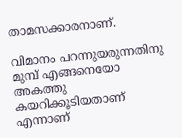താമസക്കാരനാണ്.

വിമാനം പറന്നുയരുന്നതിനു മുമ്പ് എങ്ങനെയോ അകത്തു കയറിക്കൂടിയതാണ് എന്നാണ്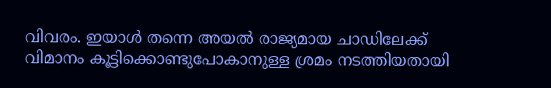വിവരം. ഇയാള്‍ തന്നെ അയല്‍ രാജ്യമായ ചാഡിലേക്ക് വിമാനം കൂട്ടിക്കൊണ്ടുപോകാനുള്ള ശ്രമം നടത്തിയതായി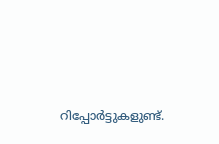റിപ്പോര്‍ട്ടുകളുണ്ട്.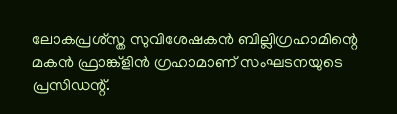ലോകപ്രശ്സ്ത സുവിശേഷകന്‍ ബില്ലിഗ്രഹാമിന്റെ മകന്‍ ഫ്രാങ്ക്ളിന്‍ ഗ്രഹാമാണ് സംഘടനയുടെ പ്രസിഡന്റ്.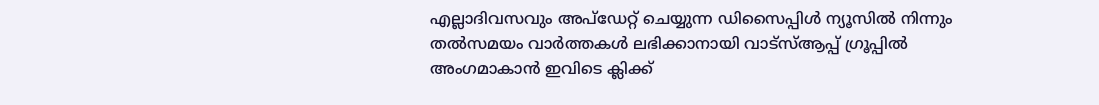എല്ലാദിവസവും അപ്ഡേറ്റ് ചെയ്യുന്ന ഡിസൈപ്പിൾ ന്യൂസിൽ നിന്നും തൽസമയം വാർത്തകൾ ലഭിക്കാനായി വാട്സ്ആപ്പ് ഗ്രൂപ്പിൽ അംഗമാകാൻ ഇവിടെ ക്ലിക്ക്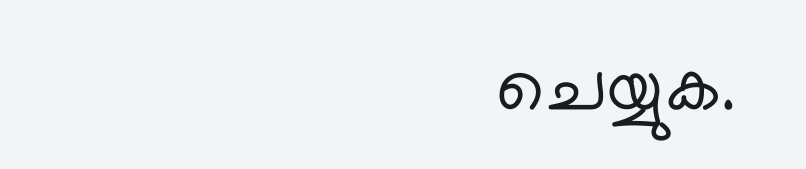ചെയ്യുക.